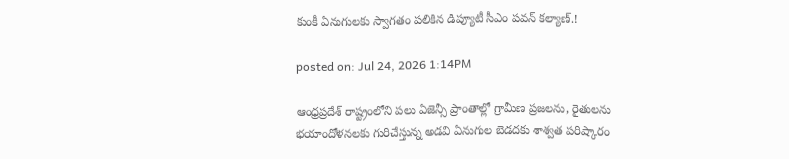కుంకీ ఏనుగులకు స్వాగతం పలికిన డిప్యూటీ సీఎం పవన్ కల్యాణ్.!

posted on: Jul 24, 2026 1:14PM

ఆంధ్రప్రదేశ్ రాష్ట్రంలోని పలు ఏజెన్సీ ప్రాంతాల్లో గ్రామీణ ప్రజలను, రైతులను భయాందోళనలకు గురిచేస్తున్న అడవి ఏనుగుల బెడదకు శాశ్వత పరిష్కారం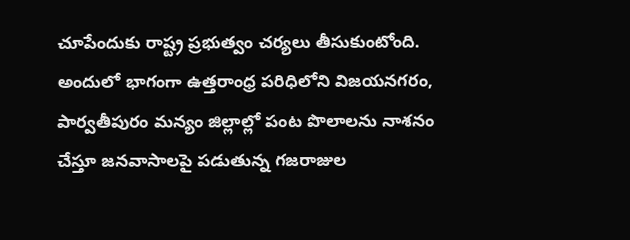చూపేందుకు రాష్ట్ర ప్రభుత్వం చర్యలు తీసుకుంటోంది. అందులో భాగంగా ఉత్తరాంధ్ర పరిధిలోని విజయనగరం, పార్వతీపురం మన్యం జిల్లాల్లో పంట పొలాలను నాశనం చేస్తూ జనవాసాలపై పడుతున్న గజరాజుల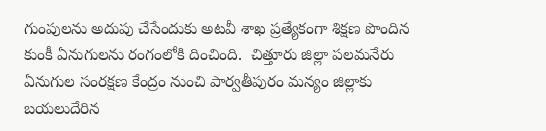గుంపులను అదుపు చేసేందుకు అటవీ శాఖ ప్రత్యేకంగా శిక్షణ పొందిన కుంకీ ఏనుగులను రంగంలోకి దించింది.  చిత్తూరు జిల్లా పలమనేరు ఏనుగుల సంరక్షణ కేంద్రం నుంచి పార్వతీపురం మన్యం జిల్లాకు బయలుదేరిన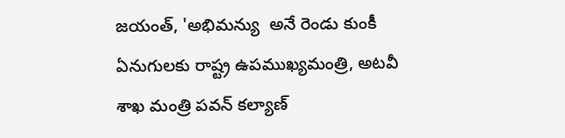జయంత్, 'అభిమన్యు  అనే రెండు కుంకీ ఏనుగులకు రాష్ట్ర ఉపముఖ్యమంత్రి, అటవీ శాఖ మంత్రి పవన్ కల్యాణ్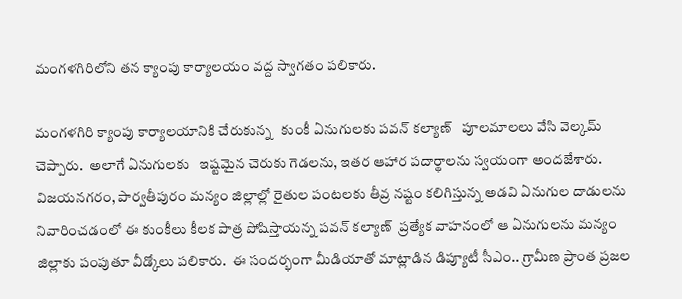మంగళగిరిలోని తన క్యాంపు కార్యాలయం వద్ద స్వాగతం పలికారు.

మంగళగిరి క్యాంపు కార్యాలయానికి చేరుకున్న   కుంకీ ఏనుగులకు పవన్ కల్యాణ్   పూలమాలలు వేసి వెల్కమ్ చెప్పారు.  అలాగే ఏనుగులకు   ఇష్టమైన చెరుకు గెడలను, ఇతర ఆహార పదార్థాలను స్వయంగా అందజేశారు.  విజయనగరం, పార్వతీపురం మన్యం జిల్లాల్లో రైతుల పంటలకు తీవ్ర నష్టం కలిగిస్తున్న అడవి ఏనుగుల దాడులను నివారించడంలో ఈ కుంకీలు కీలక పాత్ర పోషిస్తాయన్న పవన్ కల్యాణ్  ప్రత్యేక వాహనంలో ఆ ఏనుగులను మన్యం జిల్లాకు పంపుతూ వీడ్కోలు పలికారు.  ఈ సందర్భంగా మీడియాతో మాట్లాడిన డిప్యూటీ సీఎం.. గ్రామీణ ప్రాంత ప్రజల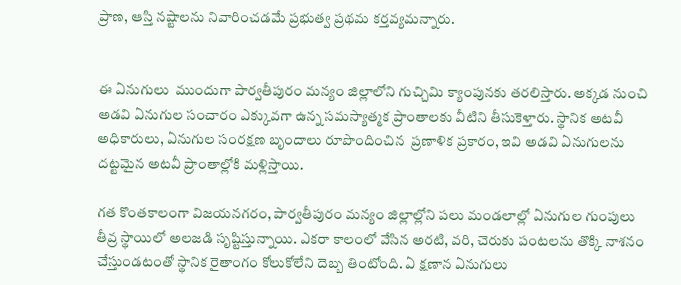ప్రాణ, ఆస్తి నష్టాలను నివారించడమే ప్రభుత్వ ప్రథమ కర్తవ్యమన్నారు.


ఈ ఏనుగులు  ముందుగా పార్వతీపురం మన్యం జిల్లాలోని గుచ్చిమి క్యాంపునకు తరలిస్తారు. అక్కడ నుంచి  అడవి ఏనుగుల సంచారం ఎక్కువగా ఉన్న సమస్యాత్మక ప్రాంతాలకు వీటిని తీసుకెళ్తారు. స్థానిక అటవీ అధికారులు, ఏనుగుల సంరక్షణ బృందాలు రూపొందించిన  ప్రణాళిక ప్రకారం, ఇవి అడవి ఏనుగులను   దట్టమైన అటవీ ప్రాంతాల్లోకి మళ్లిస్తాయి.

గత కొంతకాలంగా విజయనగరం, పార్వతీపురం మన్యం జిల్లాల్లోని పలు మండలాల్లో ఏనుగుల గుంపులు తీవ్ర స్థాయిలో అలజడి సృష్టిస్తున్నాయి. ఎకరా కాలంలో వేసిన అరటి, వరి, చెరుకు పంటలను తొక్కి నాశనం చేస్తుండటంతో స్థానిక రైతాంగం కోలుకోలేని దెబ్బ తింటోంది. ఏ క్షణాన ఏనుగులు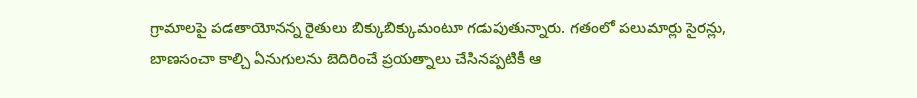గ్రామాలపై పడతాయోనన్న రైతులు బిక్కుబిక్కుమంటూ గడుపుతున్నారు. గతంలో పలుమార్లు సైరన్లు, బాణసంచా కాల్చి ఏనుగులను బెదిరించే ప్రయత్నాలు చేసినప్పటికీ ఆ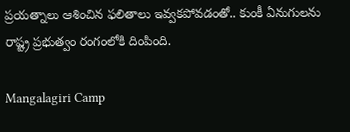ప్రయత్నాలు ఆశించిన ఫలితాలు ఇవ్వకపోవడంతో.. కుంకీ ఏనుగులను రాష్ట్ర ప్రభుత్వం రంగంలోకి దింపింది.

Mangalagiri Camp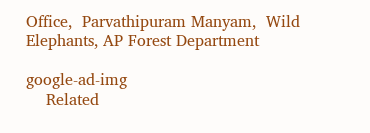Office,  Parvathipuram Manyam,  Wild Elephants, AP Forest Department

google-ad-img
    Related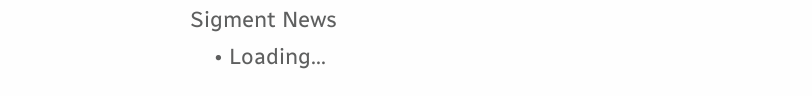Sigment News
    • Loading...